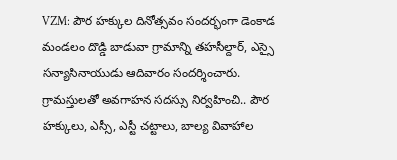VZM: పౌర హక్కుల దినోత్సవం సందర్భంగా డెంకాడ మండలం దొడ్డి బాడువా గ్రామాన్ని తహసీల్దార్, ఎస్సై సన్యాసినాయుడు ఆదివారం సందర్శించారు. గ్రామస్తులతో అవగాహన సదస్సు నిర్వహించి.. పౌర హక్కులు, ఎస్సీ, ఎస్టీ చట్టాలు, బాల్య వివాహాల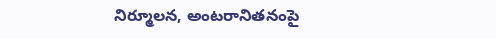నిర్మూలన, అంటరానితనంపై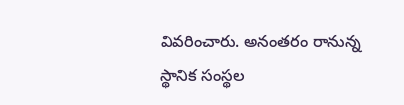వివరించారు. అనంతరం రానున్న స్థానిక సంస్థల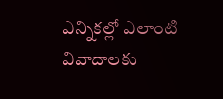ఎన్నికల్లో ఎలాంటి వివాదాలకు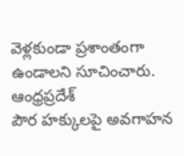వెళ్లకుండా ప్రశాంతంగా ఉండాలని సూచించారు.
ఆంధ్రప్రదేశ్
పౌర హక్కులపై అవగాహన